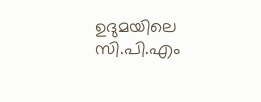ഉദുമയിലെ സി.പി.എം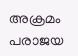അക്രമം പരാജയ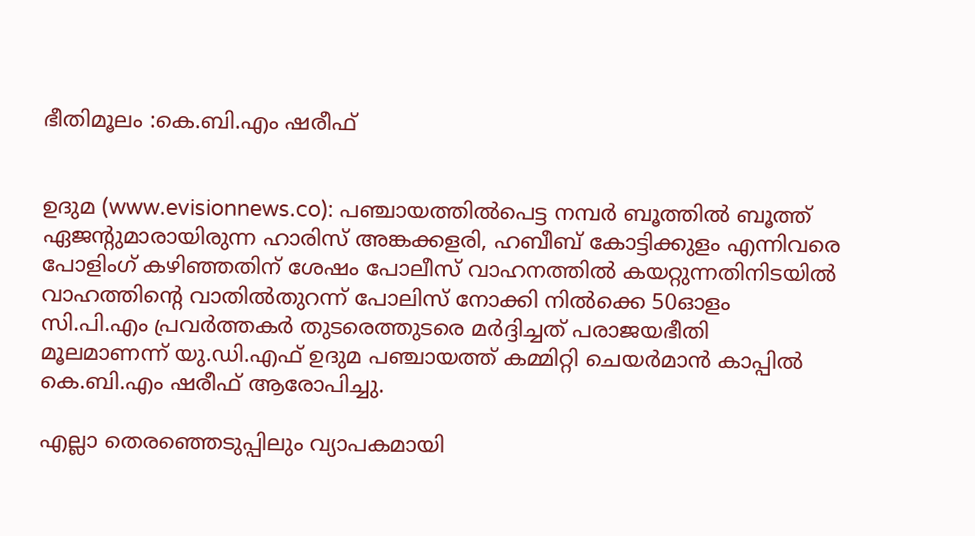ഭീതിമൂലം :കെ.ബി.എം ഷരീഫ്


ഉദുമ (www.evisionnews.co): പഞ്ചായത്തില്‍പെട്ട നമ്പര്‍ ബൂത്തില്‍ ബൂത്ത് ഏജന്റുമാരായിരുന്ന ഹാരിസ് അങ്കക്കളരി, ഹബീബ് കോട്ടിക്കുളം എന്നിവരെ പോളിംഗ് കഴിഞ്ഞതിന് ശേഷം പോലീസ് വാഹനത്തില്‍ കയറ്റുന്നതിനിടയില്‍ വാഹത്തിന്റെ വാതില്‍തുറന്ന് പോലിസ് നോക്കി നില്‍ക്കെ 50ഓളം സി.പി.എം പ്രവര്‍ത്തകര്‍ തുടരെത്തുടരെ മര്‍ദ്ദിച്ചത് പരാജയഭീതി മൂലമാണന്ന് യു.ഡി.എഫ് ഉദുമ പഞ്ചായത്ത് കമ്മിറ്റി ചെയര്‍മാന്‍ കാപ്പില്‍ കെ.ബി.എം ഷരീഫ് ആരോപിച്ചു.

എല്ലാ തെരഞ്ഞെടുപ്പിലും വ്യാപകമായി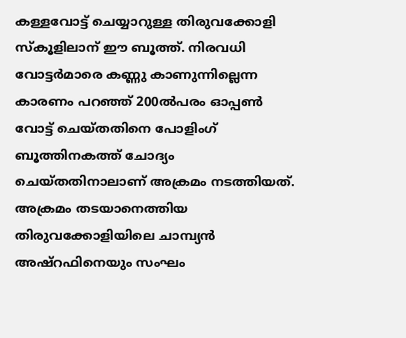കള്ളവോട്ട് ചെയ്യാറുള്ള തിരുവക്കോളി സ്‌കൂളിലാന് ഈ ബൂത്ത്. നിരവധി വോട്ടര്‍മാരെ കണ്ണു കാണുന്നില്ലെന്ന കാരണം പറഞ്ഞ് 200ല്‍പരം ഓപ്പണ്‍ വോട്ട് ചെയ്തതിനെ പോളിംഗ് ബൂത്തിനകത്ത് ചോദ്യം ചെയ്തതിനാലാണ് അക്രമം നടത്തിയത്. അക്രമം തടയാനെത്തിയ തിരുവക്കോളിയിലെ ചാമ്പ്യന്‍ അഷ്‌റഫിനെയും സംഘം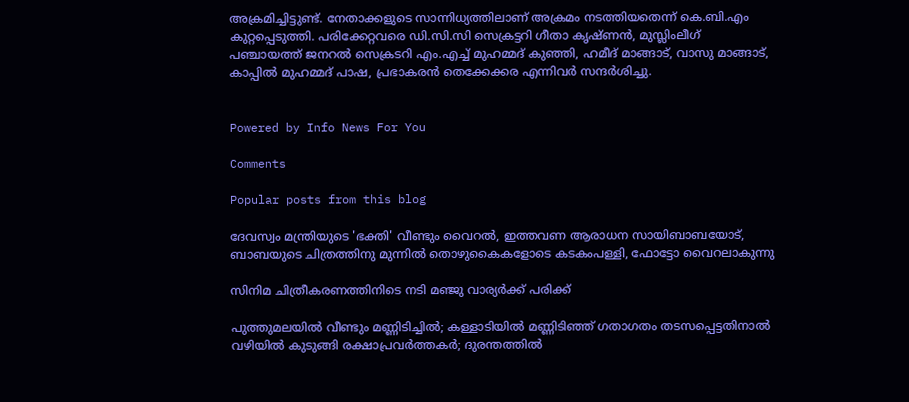അക്രമിച്ചിട്ടുണ്ട്. നേതാക്കളുടെ സാന്നിധ്യത്തിലാണ് അക്രമം നടത്തിയതെന്ന് കെ.ബി.എം കുറ്റപ്പെടുത്തി. പരിക്കേറ്റവരെ ഡി.സി.സി സെക്രട്ടറി ഗീതാ കൃഷ്ണന്‍, മുസ്ലിംലീഗ് പഞ്ചായത്ത് ജനറല്‍ സെക്രടറി എം.എച്ച് മുഹമ്മദ് കുഞ്ഞി, ഹമീദ് മാങ്ങാട്, വാസു മാങ്ങാട്, കാപ്പില്‍ മുഹമ്മദ് പാഷ, പ്രഭാകരന്‍ തെക്കേക്കര എന്നിവര്‍ സന്ദര്‍ശിച്ചു.


Powered by Info News For You

Comments

Popular posts from this blog

ദേവസ്വം മന്ത്രിയുടെ 'ഭക്തി' വീണ്ടും വൈറല്‍, ഇത്തവണ ആരാധന സായിബാബയോട്, ബാബയുടെ ചിത്രത്തിനു മുന്നില്‍ തൊഴുകൈകളോടെ കടകംപള്ളി, ഫോട്ടോ വൈറലാകുന്നു

സിനിമ ചിത്രീകരണത്തിനിടെ നടി മഞ്ജു വാര്യര്‍ക്ക് പരിക്ക്

പുത്തുമലയില്‍ വീണ്ടും മണ്ണിടിച്ചില്‍; കള്ളാടിയില്‍ മണ്ണിടിഞ്ഞ് ഗതാഗതം തടസപ്പെട്ടതിനാല്‍ വഴിയില്‍ കുടുങ്ങി രക്ഷാപ്രവര്‍ത്തകര്‍; ദുരന്തത്തില്‍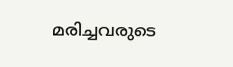മരിച്ചവരുടെ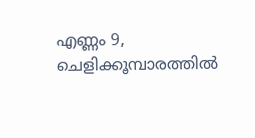എണ്ണം 9, ചെളിക്കൂമ്പാരത്തില്‍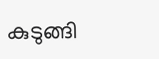കുടുങ്ങി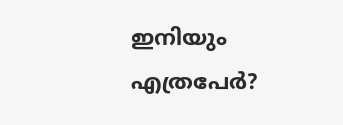ഇനിയും എത്രപേര്‍?